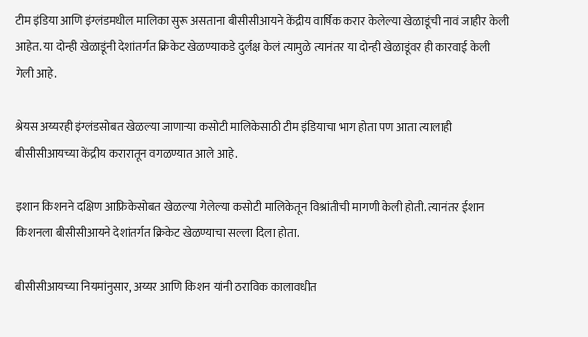टीम इंडिया आणि इंग्लंडमधील मालिका सुरू असताना बीसीसीआयने केंद्रीय वार्षिक करार केलेल्या खेळाडूंची नावं जाहीर केली आहेत. या दोन्ही खेळाडूंनी देशांतर्गत क्रिकेट खेळण्याकडे दुर्लक्ष केलं त्यामुळे त्यानंतर या दोन्ही खेळाडूंवर ही कारवाई केली गेली आहे.

श्रेयस अय्यरही इंग्लंडसोबत खेळल्या जाणाऱ्या कसोटी मालिकेसाठी टीम इंडियाचा भाग होता पण आता त्यालाही बीसीसीआयच्या केंद्रीय करारातून वगळण्यात आले आहे.

इशान किशनने दक्षिण आफ्रिकेसोबत खेळल्या गेलेल्या कसोटी मालिकेतून विश्रांतीची मागणी केली होती. त्यानंतर ईशान किशनला बीसीसीआयने देशांतर्गत क्रिकेट खेळण्याचा सल्ला दिला होता.

बीसीसीआयच्या नियमांनुसार, अय्यर आणि किशन यांनी ठराविक कालावधीत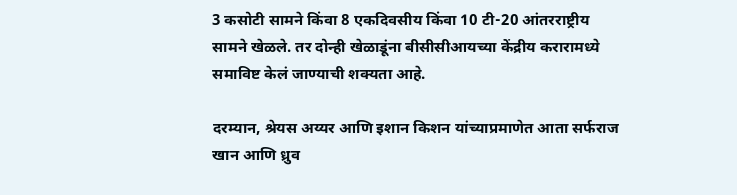3 कसोटी सामने किंवा 8 एकदिवसीय किंवा 10 टी-20 आंतरराष्ट्रीय सामने खेळले. तर दोन्ही खेळाडूंना बीसीसीआयच्या केंद्रीय करारामध्ये समाविष्ट केलं जाण्याची शक्यता आहे.

दरम्यान, श्रेयस अय्यर आणि इशान किशन यांच्याप्रमाणेत आता सर्फराज खान आणि ध्रुव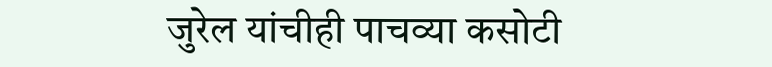जुरेल यांचीही पाचव्या कसोटी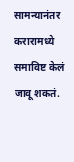सामन्यानंतर करारामध्ये समाविष्ट केलं जावू शकतं.